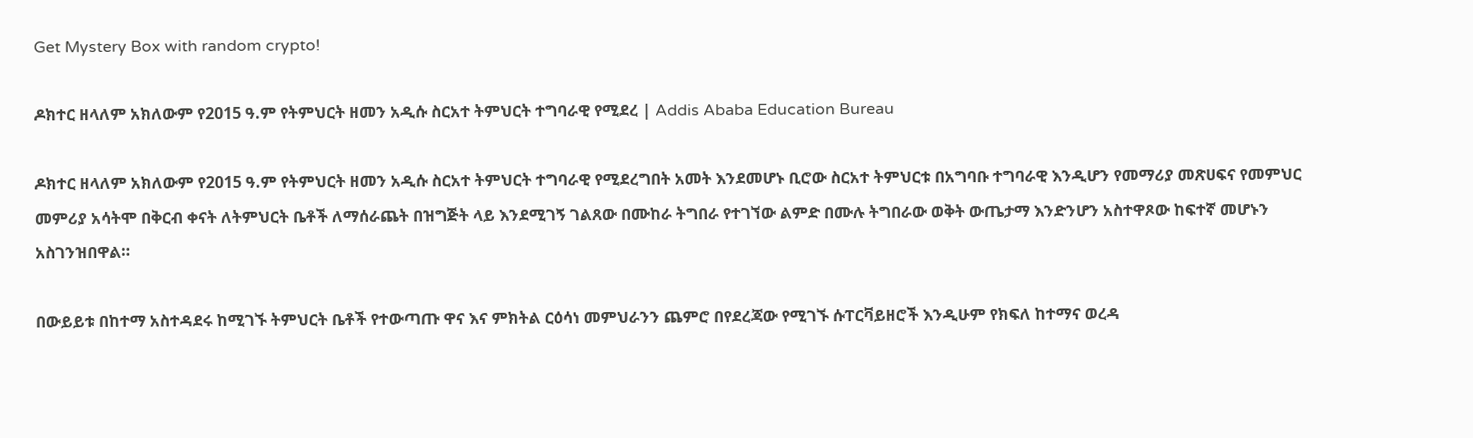Get Mystery Box with random crypto!

ዶክተር ዘላለም አክለውም የ2015 ዓ.ም የትምህርት ዘመን አዲሱ ስርአተ ትምህርት ተግባራዊ የሚደረ | Addis Ababa Education Bureau

ዶክተር ዘላለም አክለውም የ2015 ዓ.ም የትምህርት ዘመን አዲሱ ስርአተ ትምህርት ተግባራዊ የሚደረግበት አመት እንደመሆኑ ቢሮው ስርአተ ትምህርቱ በአግባቡ ተግባራዊ እንዲሆን የመማሪያ መጽሀፍና የመምህር መምሪያ አሳትሞ በቅርብ ቀናት ለትምህርት ቤቶች ለማሰራጨት በዝግጅት ላይ እንደሚገኝ ገልጸው በሙከራ ትግበራ የተገኘው ልምድ በሙሉ ትግበራው ወቅት ውጤታማ እንድንሆን አስተዋጾው ከፍተኛ መሆኑን አስገንዝበዋል።

በውይይቱ በከተማ አስተዳደሩ ከሚገኙ ትምህርት ቤቶች የተውጣጡ ዋና እና ምክትል ርዕሳነ መምህራንን ጨምሮ በየደረጃው የሚገኙ ሱፐርቫይዘሮች እንዲሁም የክፍለ ከተማና ወረዳ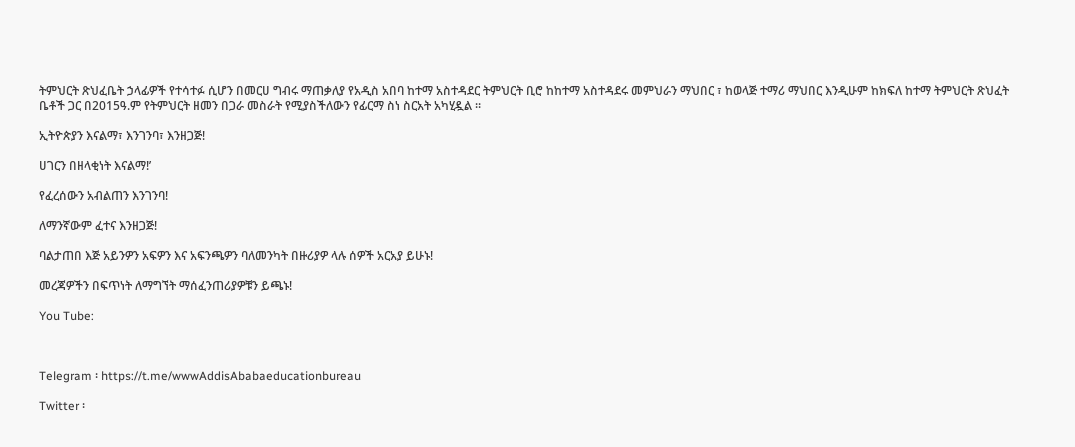ትምህርት ጽህፈቤት ኃላፊዎች የተሳተፉ ሲሆን በመርሀ ግብሩ ማጠቃለያ የአዲስ አበባ ከተማ አስተዳደር ትምህርት ቢሮ ከከተማ አስተዳደሩ መምህራን ማህበር ፣ ከወላጅ ተማሪ ማህበር እንዲሁም ከክፍለ ከተማ ትምህርት ጽህፈት ቤቶች ጋር በ2015ዓ.ም የትምህርት ዘመን በጋራ መስራት የሚያስችለውን የፊርማ ስነ ስርአት አካሂዷል ።

ኢትዮጵያን እናልማ፣ እንገንባ፣ እንዘጋጅ!

ሀገርን በዘላቂነት እናልማ!’

የፈረሰውን አብልጠን እንገንባ!

ለማንኛውም ፈተና እንዘጋጅ!

ባልታጠበ እጅ አይንዎን አፍዎን እና አፍንጫዎን ባለመንካት በዙሪያዎ ላሉ ሰዎች አርአያ ይሁኑ!

መረጃዎችን በፍጥነት ለማግኘት ማሰፈንጠሪያዎቹን ይጫኑ!

You Tube:



Telegram ፡ https://t.me/wwwAddisAbabaeducationbureau

Twitter ፡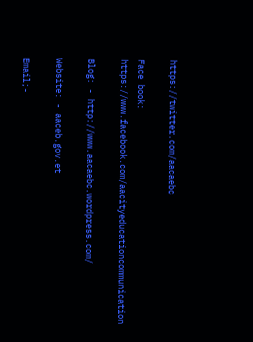https://twitter.com/aacaebc

Face book: https://www.facebook.com/aacityeducationcommunication

Blog: - http://www.aacaebc.wordpress.com/

Website: - aaceb.gov.et

Email;-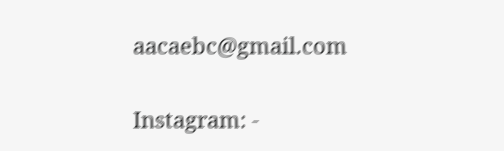aacaebc@gmail.com

Instagram: -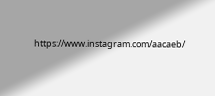https://www.instagram.com/aacaeb/